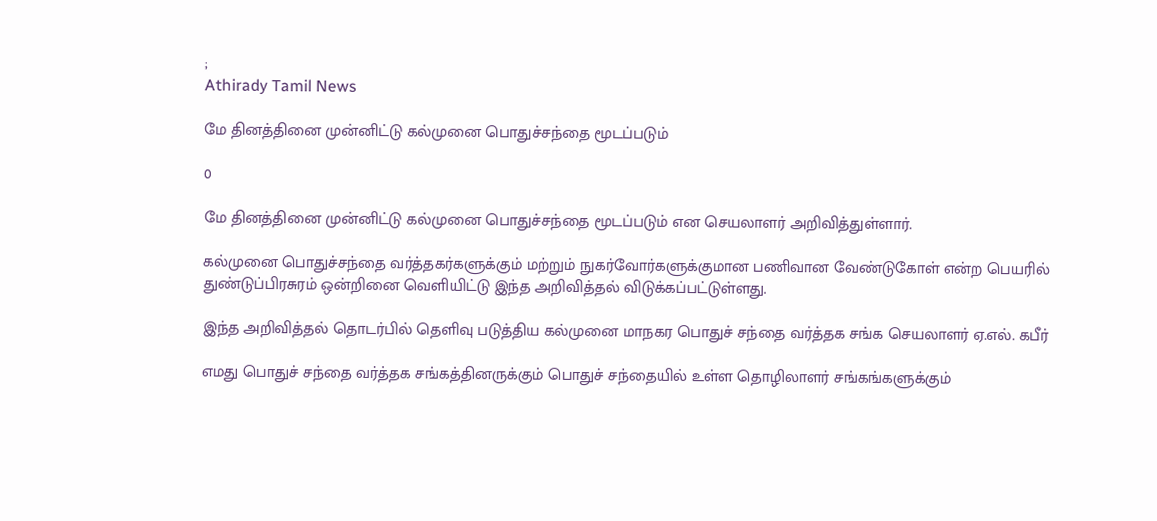;
Athirady Tamil News

மே தினத்தினை முன்னிட்டு கல்முனை பொதுச்சந்தை மூடப்படும்

0

மே தினத்தினை முன்னிட்டு கல்முனை பொதுச்சந்தை மூடப்படும் என செயலாளர் அறிவித்துள்ளார்.

கல்முனை பொதுச்சந்தை வர்த்தகர்களுக்கும் மற்றும் நுகர்வோர்களுக்குமான பணிவான வேண்டுகோள் என்ற பெயரில் துண்டுப்பிரசுரம் ஒன்றினை வெளியிட்டு இந்த அறிவித்தல் விடுக்கப்பட்டுள்ளது.

இந்த அறிவித்தல் தொடர்பில் தெளிவு படுத்திய கல்முனை மாநகர பொதுச் சந்தை வர்த்தக சங்க செயலாளர் ஏ.எல். கபீர்

எமது பொதுச் சந்தை வர்த்தக சங்கத்தினருக்கும் பொதுச் சந்தையில் உள்ள தொழிலாளர் சங்கங்களுக்கும்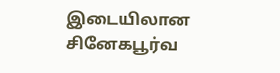இடையிலான சினேகபூர்வ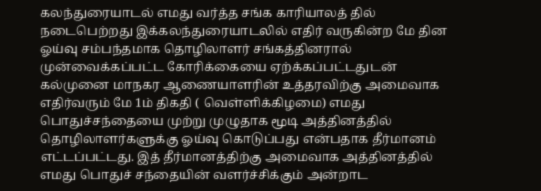கலந்துரையாடல் எமது வர்த்த சங்க காரியாலத் தில் நடைபெற்றது இக்கலந்துரையாடலில் எதிர் வருகின்ற மே தின ஓய்வு சம்பந்தமாக தொழிலாளர் சங்கத்தினரால் முன்வைக்கப்பட்ட கோரிக்கையை ஏற்க்கப்பட்டதுடன் கல்முனை மாநகர ஆணையாளரின் உத்தரவிற்கு அமைவாக எதிர்வரும் மே 1ம் திகதி ( வெள்ளிக்கிழமை) எமது பொதுச்சந்தையை முற்று முழுதாக மூடி அத்தினத்தில் தொழிலாளர்களுக்கு ஓய்வு கொடுப்பது என்பதாக தீர்மானம் எட்டப்பட்டது. இத் தீர்மானத்திற்கு அமைவாக அத்தினத்தில் எமது பொதுச் சந்தையின் வளர்ச்சிக்கும் அன்றாட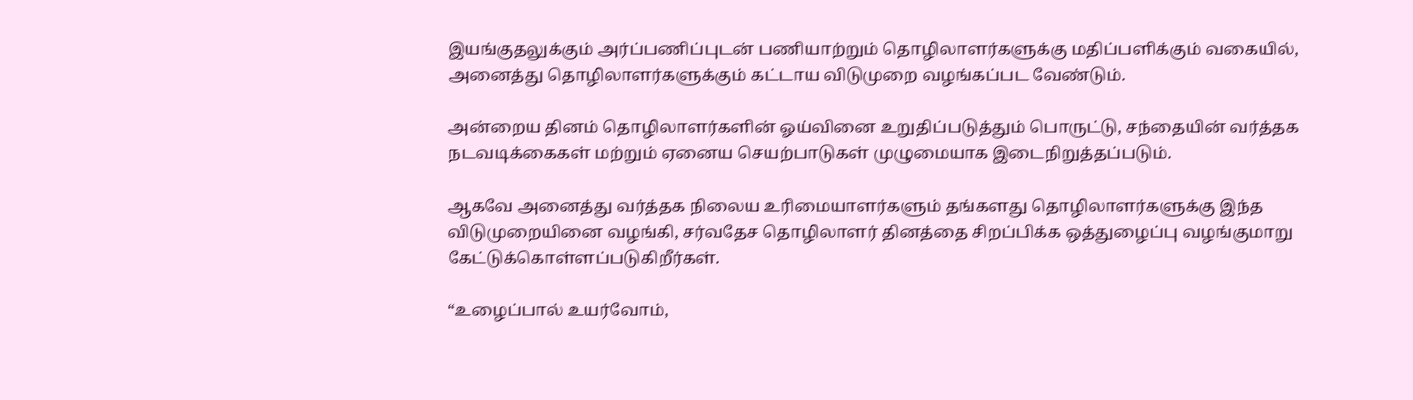இயங்குதலுக்கும் அர்ப்பணிப்புடன் பணியாற்றும் தொழிலாளர்களுக்கு மதிப்பளிக்கும் வகையில், அனைத்து தொழிலாளர்களுக்கும் கட்டாய விடுமுறை வழங்கப்பட வேண்டும்.

அன்றைய தினம் தொழிலாளர்களின் ஓய்வினை உறுதிப்படுத்தும் பொருட்டு, சந்தையின் வர்த்தக நடவடிக்கைகள் மற்றும் ஏனைய செயற்பாடுகள் முழுமையாக இடைநிறுத்தப்படும்.

ஆகவே அனைத்து வர்த்தக நிலைய உரிமையாளர்களும் தங்களது தொழிலாளர்களுக்கு இந்த விடுமுறையினை வழங்கி, சர்வதேச தொழிலாளர் தினத்தை சிறப்பிக்க ஒத்துழைப்பு வழங்குமாறு கேட்டுக்கொள்ளப்படுகிறீர்கள்.

“உழைப்பால் உயர்வோம்,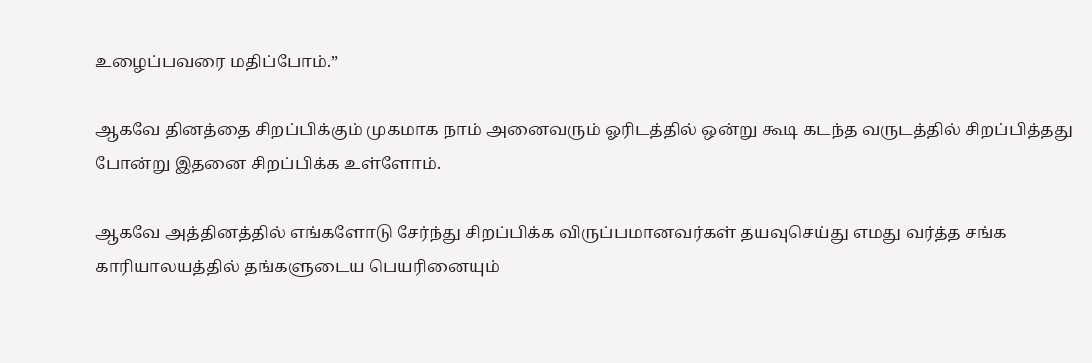உழைப்பவரை மதிப்போம்.”

ஆகவே தினத்தை சிறப்பிக்கும் முகமாக நாம் அனைவரும் ஓரிடத்தில் ஒன்று கூடி கடந்த வருடத்தில் சிறப்பித்தது போன்று இதனை சிறப்பிக்க உள்ளோம்.

ஆகவே அத்தினத்தில் எங்களோடு சேர்ந்து சிறப்பிக்க விருப்பமானவர்கள் தயவுசெய்து எமது வர்த்த சங்க காரியாலயத்தில் தங்களுடைய பெயரினையும்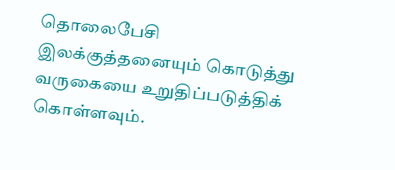தொலைபேசி இலக்குத்தனையும் கொடுத்து வருகையை உறுதிப்படுத்திக் கொள்ளவும்.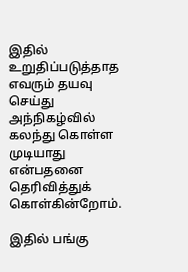இதில் உறுதிப்படுத்தாத எவரும் தயவு செய்து அந்நிகழ்வில் கலந்து கொள்ள முடியாது என்பதனை தெரிவித்துக் கொள்கின்றோம்.

இதில் பங்கு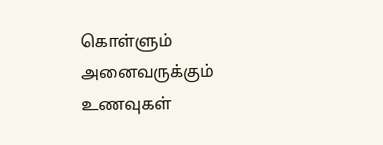கொள்ளும் அனைவருக்கும் உணவுகள்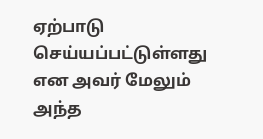ஏற்பாடு செய்யப்பட்டுள்ளது என அவர் மேலும் அந்த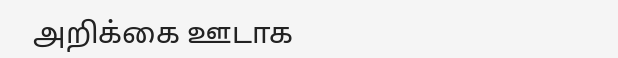அறிக்கை ஊடாக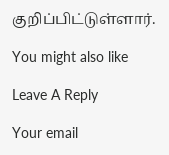குறிப்பிட்டுள்ளார்.

You might also like

Leave A Reply

Your email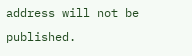address will not be published.